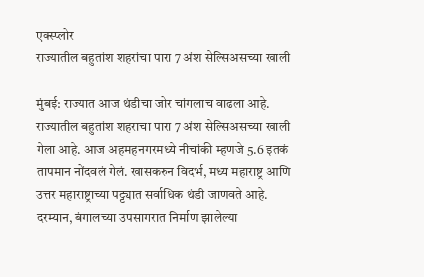एक्स्प्लोर
राज्यातील बहुतांश शहरांचा पारा 7 अंश सेल्सिअसच्या खाली

मुंबई: राज्यात आज थंडीचा जोर चांगलाच वाढला आहे. राज्यातील बहुतांश शहराचा पारा 7 अंश सेल्सिअसच्या खाली गेला आहे. आज अहमहनगरमध्ये नीचांकी म्हणजे 5.6 इतकं तापमान नोंदवलं गेलं. खासकरुन विदर्भ, मध्य महाराष्ट्र आणि उत्तर महाराष्ट्राच्या पट्ट्यात सर्वाधिक थंडी जाणवते आहे. दरम्यान, बंगालच्या उपसागरात निर्माण झालेल्या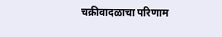चक्रीवादळाचा परिणाम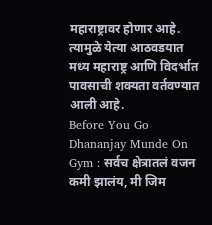महाराष्ट्रावर होणार आहे. त्यामुळे येत्या आठवडयात मध्य महाराष्ट्र आणि विदर्भात पावसाची शक्यता वर्तवण्यात आली आहे.
Before You Go
Dhananjay Munde On Gym : सर्वच क्षेत्रातलं वजन कमी झालंय, मी जिम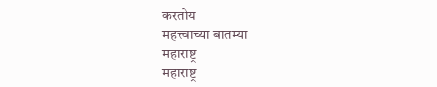करतोय
महत्त्वाच्या बातम्या
महाराष्ट्र
महाराष्ट्र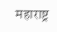महाराष्ट्र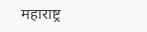महाराष्ट्र